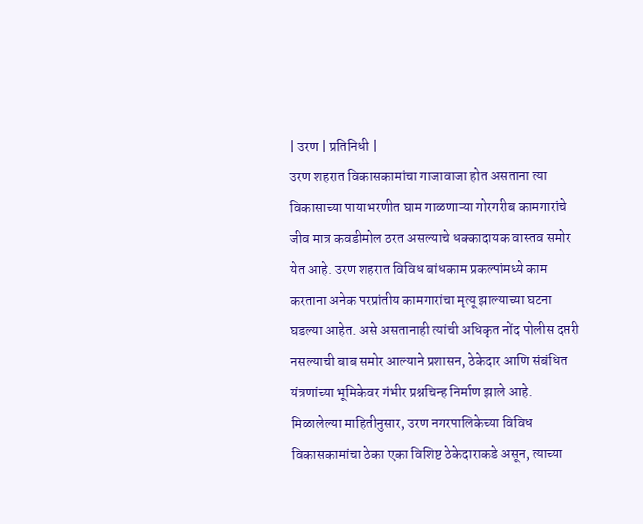| उरण | प्रतिनिधी |
उरण शहरात विकासकामांचा गाजावाजा होत असताना त्या विकासाच्या पायाभरणीत घाम गाळणाऱ्या गोरगरीब कामगारांचे जीव मात्र कवडीमोल ठरत असल्याचे धक्कादायक वास्तव समोर येत आहे. उरण शहरात विविध बांधकाम प्रकल्पांमध्ये काम करताना अनेक परप्रांतीय कामगारांचा मृत्यू झाल्याच्या घटना घडल्या आहेत. असे असतानाही त्यांची अधिकृत नोंद पोलीस दप्तरी नसल्याची बाब समोर आल्याने प्रशासन, ठेकेदार आणि संबंधित यंत्रणांच्या भूमिकेवर गंभीर प्रश्नचिन्ह निर्माण झाले आहे.
मिळालेल्या माहितीनुसार, उरण नगरपालिकेच्या विविध विकासकामांचा ठेका एका विशिष्ट ठेकेदाराकडे असून, त्याच्या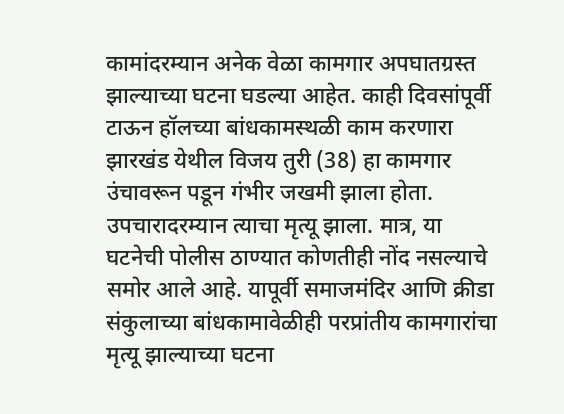कामांदरम्यान अनेक वेळा कामगार अपघातग्रस्त झाल्याच्या घटना घडल्या आहेत. काही दिवसांपूर्वी टाऊन हॉलच्या बांधकामस्थळी काम करणारा झारखंड येथील विजय तुरी (38) हा कामगार उंचावरून पडून गंभीर जखमी झाला होता. उपचारादरम्यान त्याचा मृत्यू झाला. मात्र, या घटनेची पोलीस ठाण्यात कोणतीही नोंद नसल्याचे समोर आले आहे. यापूर्वी समाजमंदिर आणि क्रीडा संकुलाच्या बांधकामावेळीही परप्रांतीय कामगारांचा मृत्यू झाल्याच्या घटना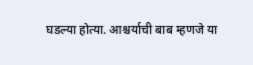घडल्या होत्या. आश्चर्याची बाब म्हणजे या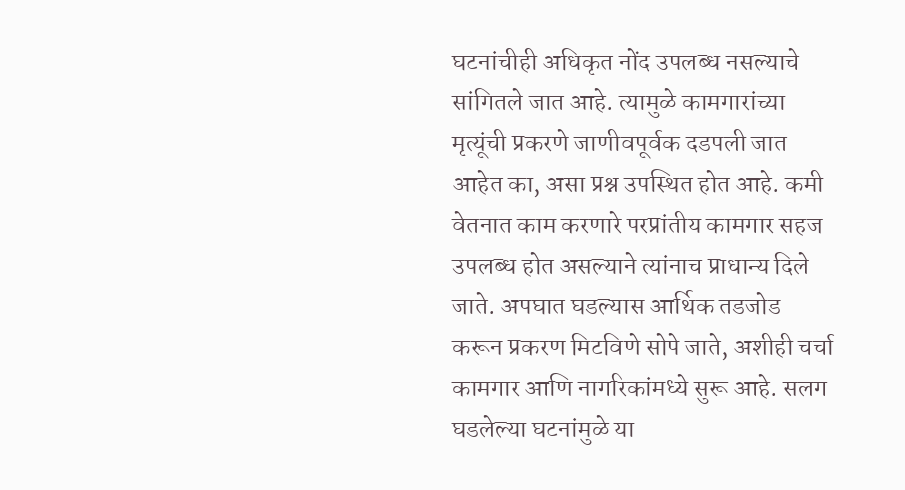घटनांचीही अधिकृत नोंद उपलब्ध नसल्याचे सांगितले जात आहे. त्यामुळे कामगारांच्या मृत्यूंची प्रकरणे जाणीवपूर्वक दडपली जात आहेत का, असा प्रश्न उपस्थित होत आहे. कमी वेतनात काम करणारे परप्रांतीय कामगार सहज उपलब्ध होत असल्याने त्यांनाच प्राधान्य दिले जाते. अपघात घडल्यास आर्थिक तडजोड करून प्रकरण मिटविणे सोपे जाते, अशीही चर्चा कामगार आणि नागरिकांमध्ये सुरू आहे. सलग घडलेल्या घटनांमुळे या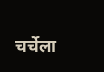चर्चेला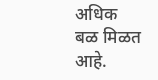अधिक बळ मिळत आहे.